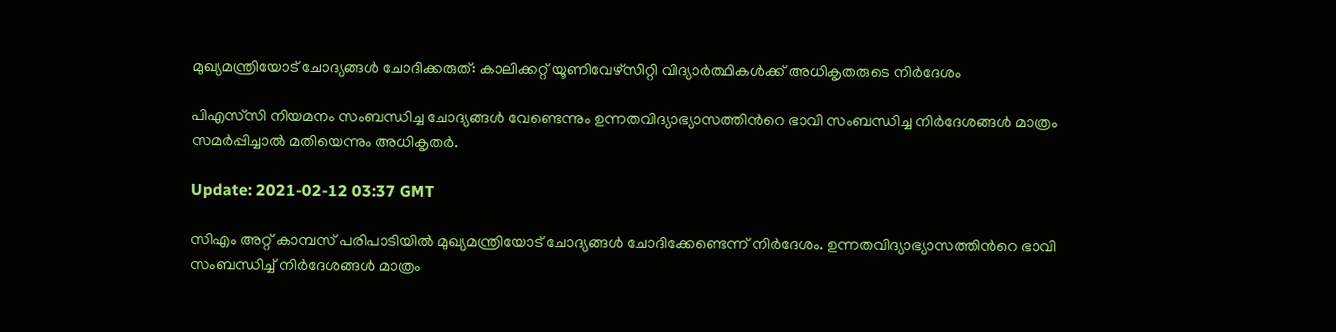മുഖ്യമന്ത്രിയോട് ചോദ്യങ്ങൾ ചോദിക്കരുത്: കാലിക്കറ്റ് യൂണിവേഴ്സിറ്റി വിദ്യാര്‍ത്ഥികള്‍ക്ക് അധികൃതരുടെ നിര്‍ദേശം

പിഎസ്‍സി നിയമനം സംബന്ധിച്ച ചോദ്യങ്ങള്‍ വേണ്ടെന്നും ഉന്നതവിദ്യാഭ്യാസത്തിന്‍റെ ഭാവി സംബന്ധിച്ച നിർദേശങ്ങള്‍ മാത്രം സമർപ്പിച്ചാല്‍ മതിയെന്നും അധികൃതർ.

Update: 2021-02-12 03:37 GMT

സിഎം അറ്റ് കാമ്പസ് പരിപാടിയില്‍ മുഖ്യമന്ത്രിയോട് ചോദ്യങ്ങള്‍ ചോദിക്കേണ്ടെന്ന് നിർദേശം. ഉന്നതവിദ്യാഭ്യാസത്തിന്‍റെ ഭാവി സംബന്ധിച്ച് നിർദേശങ്ങള്‍ മാത്രം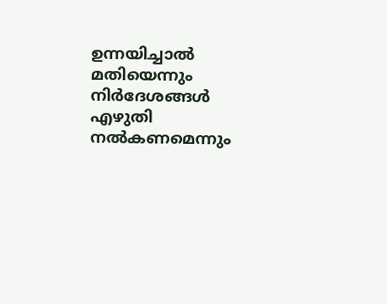ഉന്നയിച്ചാല്‍ മതിയെന്നും നിർദേശങ്ങള്‍ എഴുതി നല്‍കണമെന്നും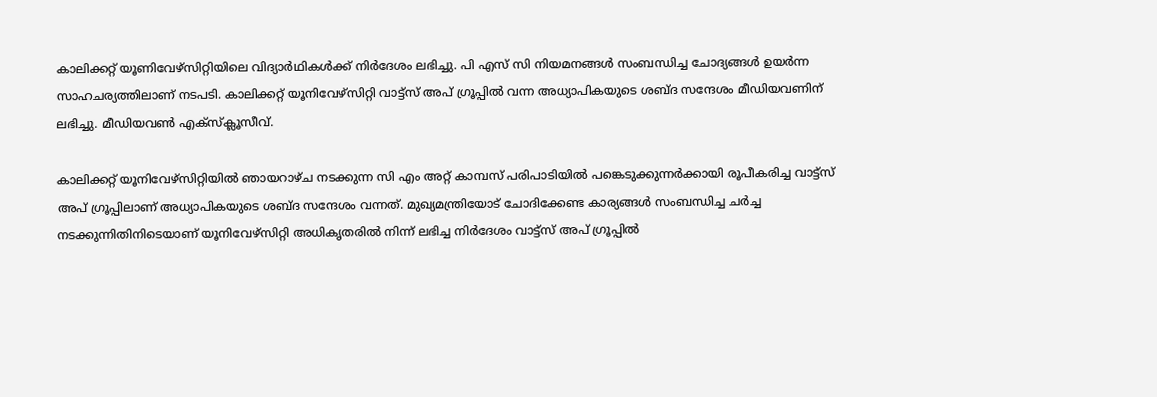കാലിക്കറ്റ് യൂണിവേഴ്സിറ്റിയിലെ വിദ്യാർഥികള്‍ക്ക് നിർദേശം ലഭിച്ചു. പി എസ് സി നിയമനങ്ങള്‍ സംബന്ധിച്ച ചോദ്യങ്ങള്‍ ഉയർന്ന സാഹചര്യത്തിലാണ് നടപടി. കാലിക്കറ്റ് യൂനിവേഴ്സിറ്റി വാട്ട്സ് അപ് ഗ്രൂപ്പില്‍ വന്ന അധ്യാപികയുടെ ശബ്ദ സന്ദേശം മീഡിയവണിന് ലഭിച്ചു. മീഡിയവണ്‍ എക്സ്ക്ലൂസീവ്.

കാലിക്കറ്റ് യൂനിവേഴ്സിറ്റിയില്‍ ഞായറാഴ്ച നടക്കുന്ന സി എം അറ്റ് കാമ്പസ് പരിപാടിയില്‍ പങ്കെടുക്കുന്നർക്കായി രൂപീകരിച്ച വാട്ട്സ് അപ് ഗ്രൂപ്പിലാണ് അധ്യാപികയുടെ ശബ്ദ സന്ദേശം വന്നത്. മുഖ്യമന്ത്രിയോട് ചോദിക്കേണ്ട കാര്യങ്ങള്‍ സംബന്ധിച്ച ചർച്ച നടക്കുന്നിതിനിടെയാണ് യൂനിവേഴ്സിറ്റി അധികൃതരില്‍ നിന്ന് ലഭിച്ച നിർദേശം വാട്ട്സ് അപ് ഗ്രൂപ്പില്‍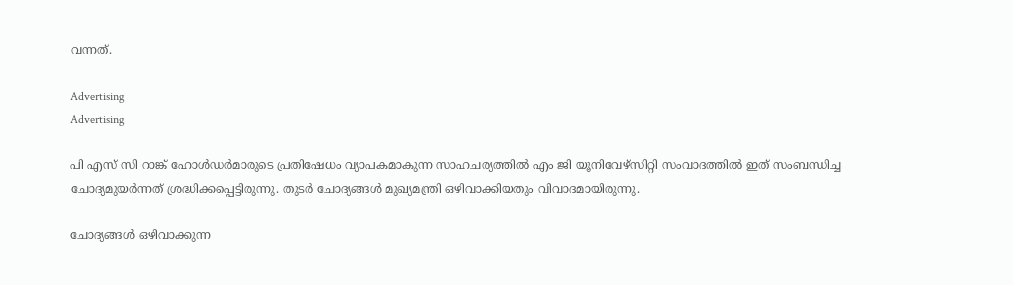വന്നത്.

Advertising
Advertising

പി എസ് സി റാങ്ക് ഹോള്‍ഡർമാരുടെ പ്രതിഷേധം വ്യാപകമാകുന്ന സാഹചര്യത്തില്‍ എം ജി യൂനിവേഴ്സിറ്റി സംവാദത്തില്‍ ഇത് സംബന്ധിച്ച ചോദ്യമുയർന്നത് ശ്രദ്ധിക്കപ്പെട്ടിരുന്നു. തുടർ ചോദ്യങ്ങള്‍ മുഖ്യമന്ത്രി ഒഴിവാക്കിയതും വിവാദമായിരുന്നു.

ചോദ്യങ്ങള്‍ ഒഴിവാക്കുന്ന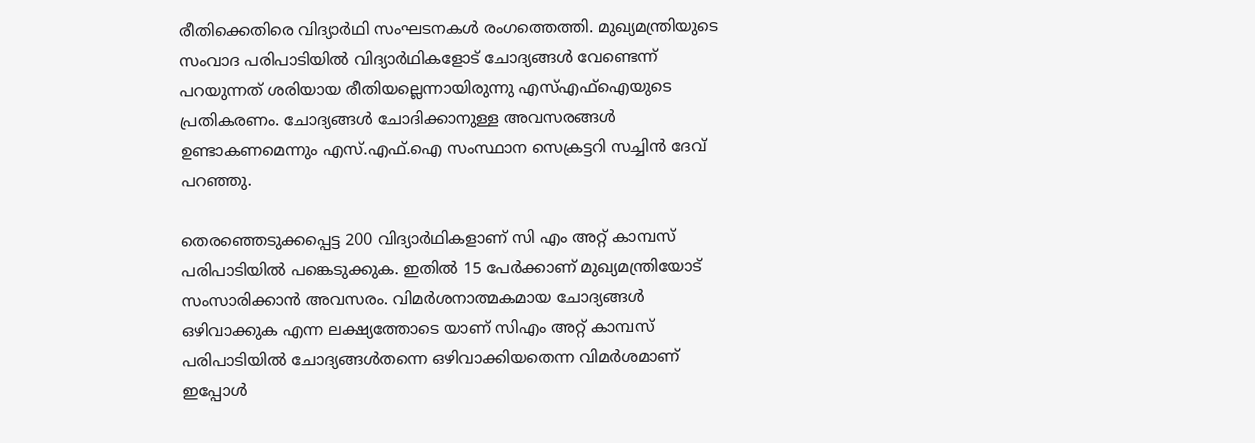രീതിക്കെതിരെ വിദ്യാർഥി സംഘടനകള്‍ രംഗത്തെത്തി. മുഖ്യമന്ത്രിയുടെ സംവാദ പരിപാടിയിൽ വിദ്യാർഥികളോട് ചോദ്യങ്ങൾ വേണ്ടെന്ന് പറയുന്നത് ശരിയായ രീതിയല്ലെന്നായിരുന്നു എസ്എഫ്ഐയുടെ പ്രതികരണം. ചോദ്യങ്ങൾ ചോദിക്കാനുള്ള അവസരങ്ങൾ ഉണ്ടാകണമെന്നും എസ്.എഫ്.ഐ സംസ്ഥാന സെക്രട്ടറി സച്ചിൻ ദേവ് പറഞ്ഞു.

തെരഞ്ഞെടുക്കപ്പെട്ട 200 വിദ്യാർഥികളാണ് സി എം അറ്റ് കാമ്പസ് പരിപാടിയില്‍ പങ്കെടുക്കുക. ഇതില്‍ 15 പേർക്കാണ് മുഖ്യമന്ത്രിയോട് സംസാരിക്കാന്‍ അവസരം. വിമർശനാത്മകമായ ചോദ്യങ്ങള്‍ ഒഴിവാക്കുക എന്ന ലക്ഷ്യത്തോടെ യാണ് സിഎം അറ്റ് കാമ്പസ് പരിപാടിയില്‍ ചോദ്യങ്ങള്‍തന്നെ ഒഴിവാക്കിയതെന്ന വിമർശമാണ് ഇപ്പോള്‍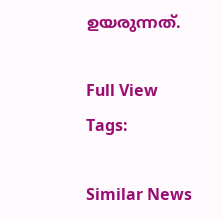ഉയരുന്നത്.

Full View
Tags:

Similar News